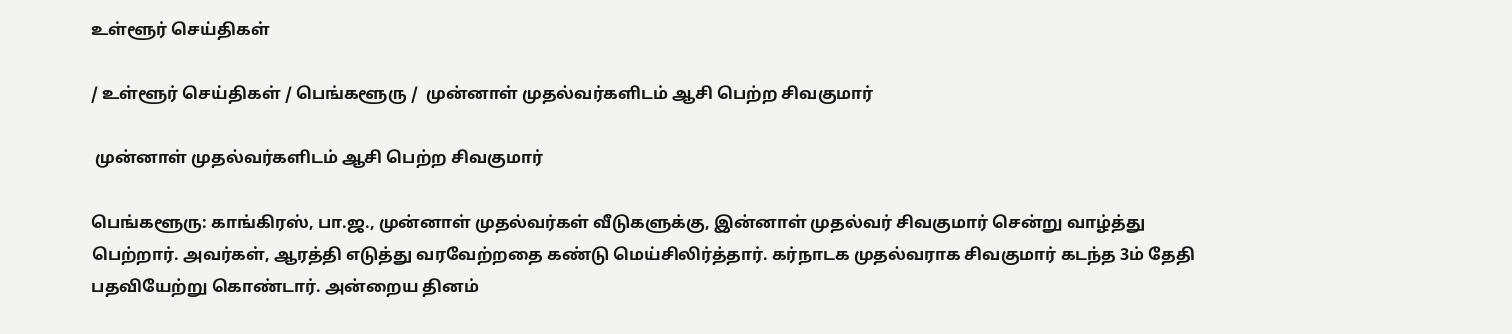உள்ளூர் செய்திகள்

/ உள்ளூர் செய்திகள் / பெங்களூரு /  முன்னாள் முதல்வர்களிடம் ஆசி பெற்ற சிவகுமார்

 முன்னாள் முதல்வர்களிடம் ஆசி பெற்ற சிவகுமார்

பெங்களூரு: காங்கிரஸ், பா.ஜ., முன்னாள் முதல்வர்கள் வீடுகளுக்கு, இன்னாள் முதல்வர் சிவகுமார் சென்று வாழ்த்து பெற்றார். அவர்கள், ஆரத்தி எடுத்து வரவேற்றதை கண்டு மெய்சிலிர்த்தார். கர்நாடக முதல்வராக சிவகுமார் கடந்த 3ம் தேதி பதவியேற்று கொண்டார். அன்றைய தினம்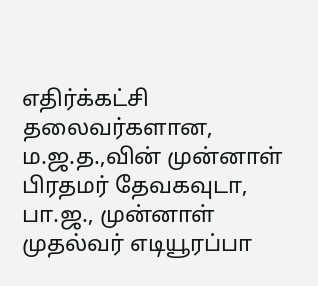எதிர்க்கட்சி தலைவர்களான, ம.ஜ.த.,வின் முன்னாள் பிரதமர் தேவகவுடா, பா.ஜ., முன்னாள் முதல்வர் எடியூரப்பா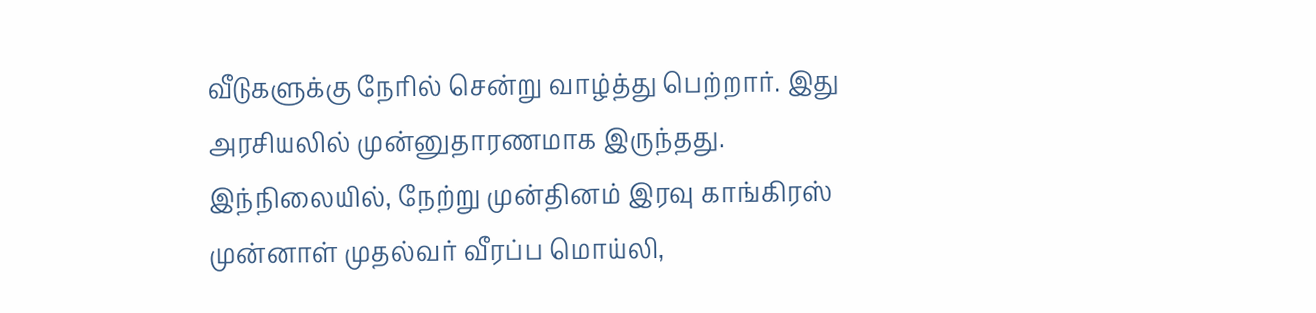வீடுகளுக்கு நேரில் சென்று வாழ்த்து பெற்றார். இது அரசியலில் முன்னுதாரணமாக இருந்தது. இந்நிலையில், நேற்று முன்தினம் இரவு காங்கிரஸ் முன்னாள் முதல்வர் வீரப்ப மொய்லி,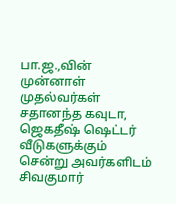பா.ஜ.,வின் முன்னாள் முதல்வர்கள் சதானந்த கவுடா, ஜெகதீஷ் ஷெட்டர் வீடுகளுக்கும் சென்று அவர்களிடம் சிவகுமார்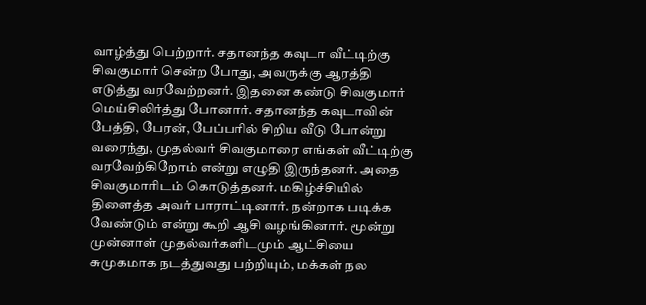வாழ்த்து பெற்றார். சதானந்த கவுடா வீட்டிற்கு சிவகுமார் சென்ற போது, அவருக்கு ஆரத்தி எடுத்து வரவேற்றனர். இதனை கண்டு சிவகுமார் மெய்சிலிர்த்து போனார். சதானந்த கவுடாவின் பேத்தி, பேரன், பேப்பரில் சிறிய வீடு போன்று வரைந்து, முதல்வர் சிவகுமாரை எங்கள் வீட்டிற்கு வரவேற்கிறோம் என்று எழுதி இருந்தனர். அதை சிவகுமாரிடம் கொடுத்தனர். மகிழ்ச்சியில் திளைத்த அவர் பாராட்டினார். நன்றாக படிக்க வேண்டும் என்று கூறி ஆசி வழங்கினார். மூன்று முன்னாள் முதல்வர்களிடமும் ஆட்சியை சுமுகமாக நடத்துவது பற்றியும், மக்கள் நல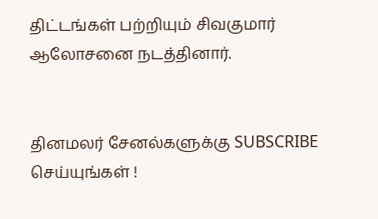திட்டங்கள் பற்றியும் சிவகுமார் ஆலோசனை நடத்தினார்.


தினமலர் சேனல்களுக்கு SUBSCRIBE செய்யுங்கள் !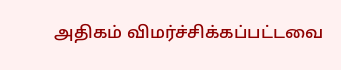அதிகம் விமர்ச்சிக்கப்பட்டவை